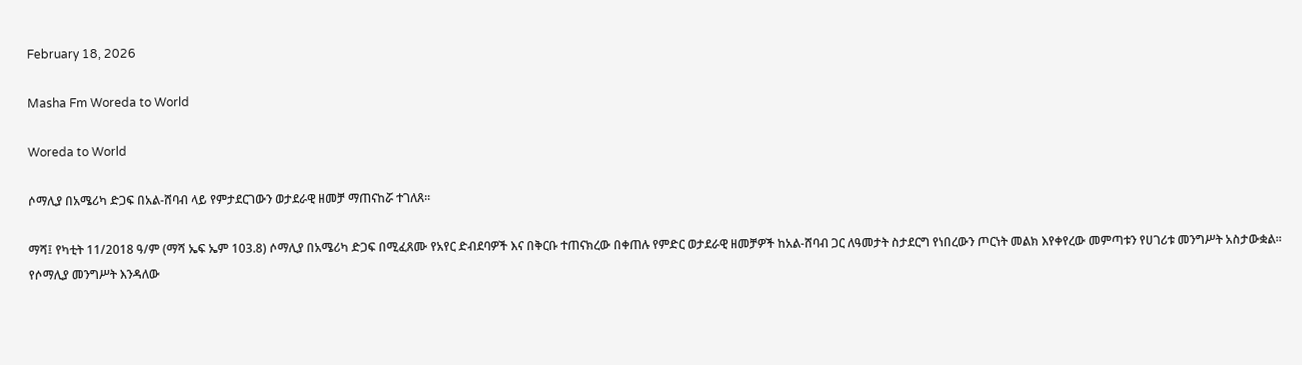February 18, 2026

Masha Fm Woreda to World

Woreda to World

ሶማሊያ በአሜሪካ ድጋፍ በአል-ሸባብ ላይ የምታደርገውን ወታደራዊ ዘመቻ ማጠናከሯ ተገለጸ።

ማሻ፤ የካቲት 11/2018 ዓ/ም (ማሻ ኤፍ ኤም 103.8) ሶማሊያ በአሜሪካ ድጋፍ በሚፈጸሙ የአየር ድብደባዎች እና በቅርቡ ተጠናክረው በቀጠሉ የምድር ወታደራዊ ዘመቻዎች ከአል-ሸባብ ጋር ለዓመታት ስታደርግ የነበረውን ጦርነት መልክ እየቀየረው መምጣቱን የሀገሪቱ መንግሥት አስታውቋል። የሶማሊያ መንግሥት እንዳለው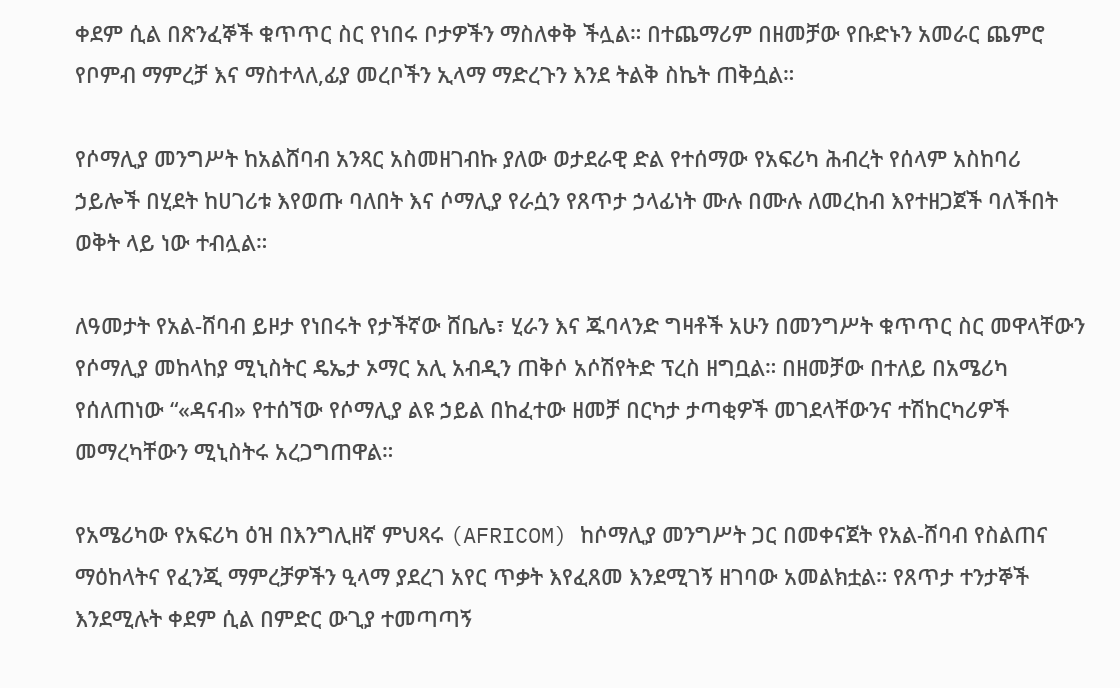ቀደም ሲል በጽንፈኞች ቁጥጥር ስር የነበሩ ቦታዎችን ማስለቀቅ ችሏል። በተጨማሪም በዘመቻው የቡድኑን አመራር ጨምሮ የቦምብ ማምረቻ እና ማስተላለ,ፊያ መረቦችን ኢላማ ማድረጉን እንደ ትልቅ ስኬት ጠቅሷል።

የሶማሊያ መንግሥት ከአልሸባብ አንጻር አስመዘገብኩ ያለው ወታደራዊ ድል የተሰማው የአፍሪካ ሕብረት የሰላም አስከባሪ ኃይሎች በሂደት ከሀገሪቱ እየወጡ ባለበት እና ሶማሊያ የራሷን የጸጥታ ኃላፊነት ሙሉ በሙሉ ለመረከብ እየተዘጋጀች ባለችበት ወቅት ላይ ነው ተብሏል።

ለዓመታት የአል-ሸባብ ይዞታ የነበሩት የታችኛው ሸቤሌ፣ ሂራን እና ጁባላንድ ግዛቶች አሁን በመንግሥት ቁጥጥር ስር መዋላቸውን የሶማሊያ መከላከያ ሚኒስትር ዴኤታ ኦማር አሊ አብዲን ጠቅሶ አሶሽየትድ ፕረስ ዘግቧል። በዘመቻው በተለይ በአሜሪካ የሰለጠነው “«ዳናብ» የተሰኘው የሶማሊያ ልዩ ኃይል በከፈተው ዘመቻ በርካታ ታጣቂዎች መገደላቸውንና ተሽከርካሪዎች መማረካቸውን ሚኒስትሩ አረጋግጠዋል።

የአሜሪካው የአፍሪካ ዕዝ በእንግሊዘኛ ምህጻሩ (AFRICOM) ከሶማሊያ መንግሥት ጋር በመቀናጀት የአል-ሸባብ የስልጠና ማዕከላትና የፈንጂ ማምረቻዎችን ዒላማ ያደረገ አየር ጥቃት እየፈጸመ እንደሚገኝ ዘገባው አመልክቷል። የጸጥታ ተንታኞች እንደሚሉት ቀደም ሲል በምድር ውጊያ ተመጣጣኝ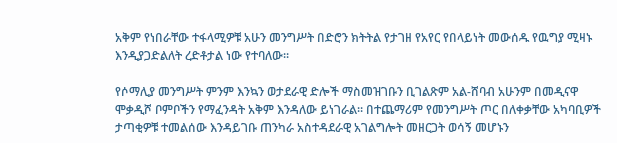አቅም የነበራቸው ተፋላሚዎቹ አሁን መንግሥት በድሮን ክትትል የታገዘ የአየር የበላይነት መውሰዱ የዉግያ ሚዛኑ እንዲያጋድልለት ረድቶታል ነው የተባለው።

የሶማሊያ መንግሥት ምንም እንኳን ወታደራዊ ድሎች ማስመዝገቡን ቢገልጽም አል-ሸባብ አሁንም በመዲናዋ ሞቃዲሾ ቦምቦችን የማፈንዳት አቅም እንዳለው ይነገራል። በተጨማሪም የመንግሥት ጦር በለቀቃቸው አካባቢዎች ታጣቂዎቹ ተመልሰው እንዳይገቡ ጠንካራ አስተዳደራዊ አገልግሎት መዘርጋት ወሳኝ መሆኑን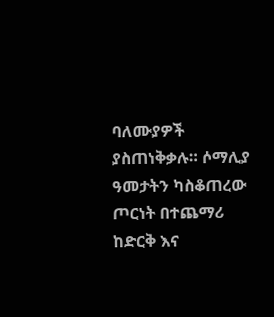ባለሙያዎች ያስጠነቅቃሉ። ሶማሊያ ዓመታትን ካስቆጠረው ጦርነት በተጨማሪ ከድርቅ እና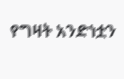የግዛት አንድነቷን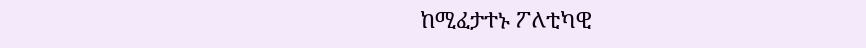ከሚፈታተኑ ፖለቲካዊ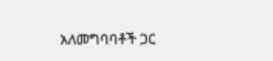አለመግባባቶች ጋር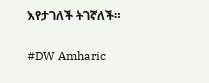እየታገለች ትገኛለች።

#DW Amharic